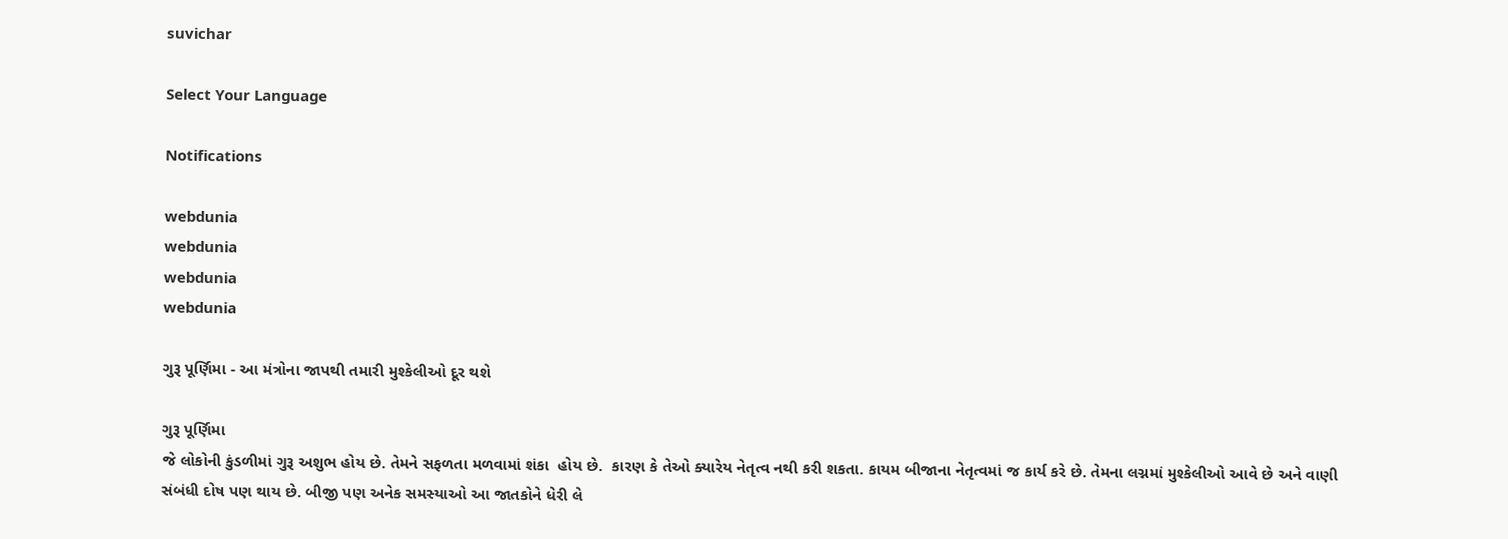suvichar

Select Your Language

Notifications

webdunia
webdunia
webdunia
webdunia

ગુરૂ પૂર્ણિમા - આ મંત્રોના જાપથી તમારી મુશ્કેલીઓ દૂર થશે

ગુરૂ પૂર્ણિમા
જે લોકોની કુંડળીમાં ગુરૂ અશુભ હોય છે. તેમને સફળતા મળવામાં શંકા  હોય છે.  કારણ કે તેઓ ક્યારેય નેતૃત્વ નથી કરી શકતા. કાયમ બીજાના નેતૃત્વમાં જ કાર્ય કરે છે. તેમના લગ્નમાં મુશ્કેલીઓ આવે છે અને વાણી સંબંધી દોષ પણ થાય છે. બીજી પણ અનેક સમસ્યાઓ આ જાતકોને ધેરી લે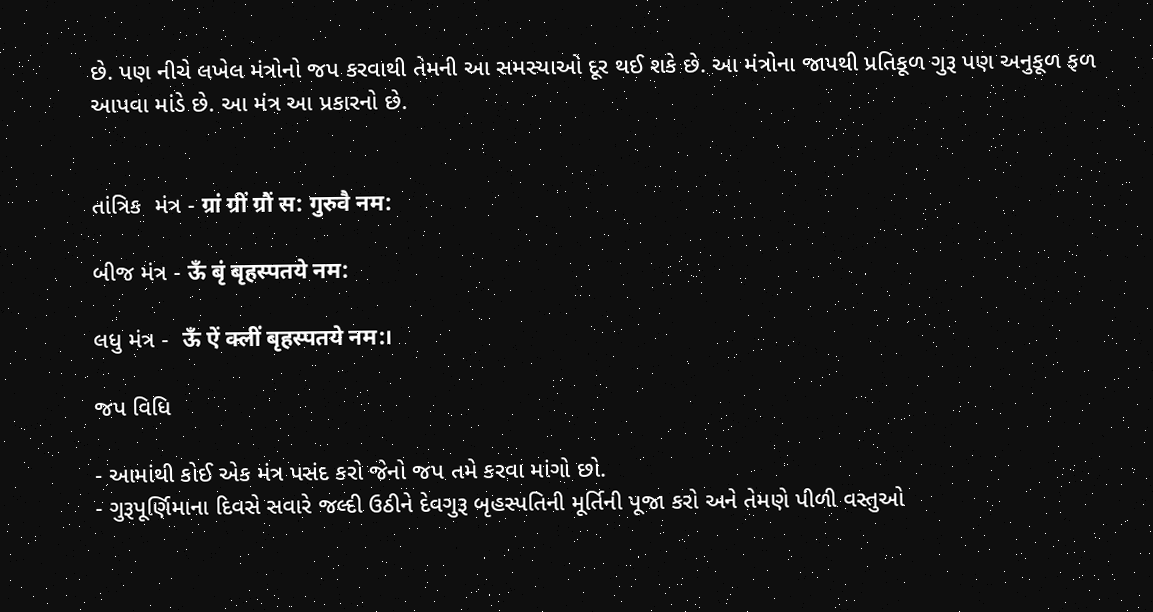છે. પણ નીચે લખેલ મંત્રોનો જપ કરવાથી તેમની આ સમસ્યાઓ દૂર થઈ શકે છે. આ મંત્રોના જાપથી પ્રતિકૂળ ગુરૂ પણ અનુકૂળ ફળ આપવા માંડે છે. આ મંત્ર આ પ્રકારનો છે.


તાંત્રિક  મંત્ર - ग्रां ग्रीं ग्रौं स: गुरुवै नम:

બીજ મંત્ર - ऊँ बृं बृहस्पतये नम:

લધુ મંત્ર -  ऊँ ऐं क्लीं बृहस्पतये नम:।

જપ વિધિ

- આમાંથી કોઈ એક મંત્ર પસંદ કરો જેનો જપ તમે કરવા માંગો છો.
- ગુરૂપૂર્ણિમાના દિવસે સવારે જલ્દી ઉઠીને દેવગુરૂ બૃહસ્પતિની મૂર્તિની પૂજા કરો અને તેમણે પીળી વસ્તુઓ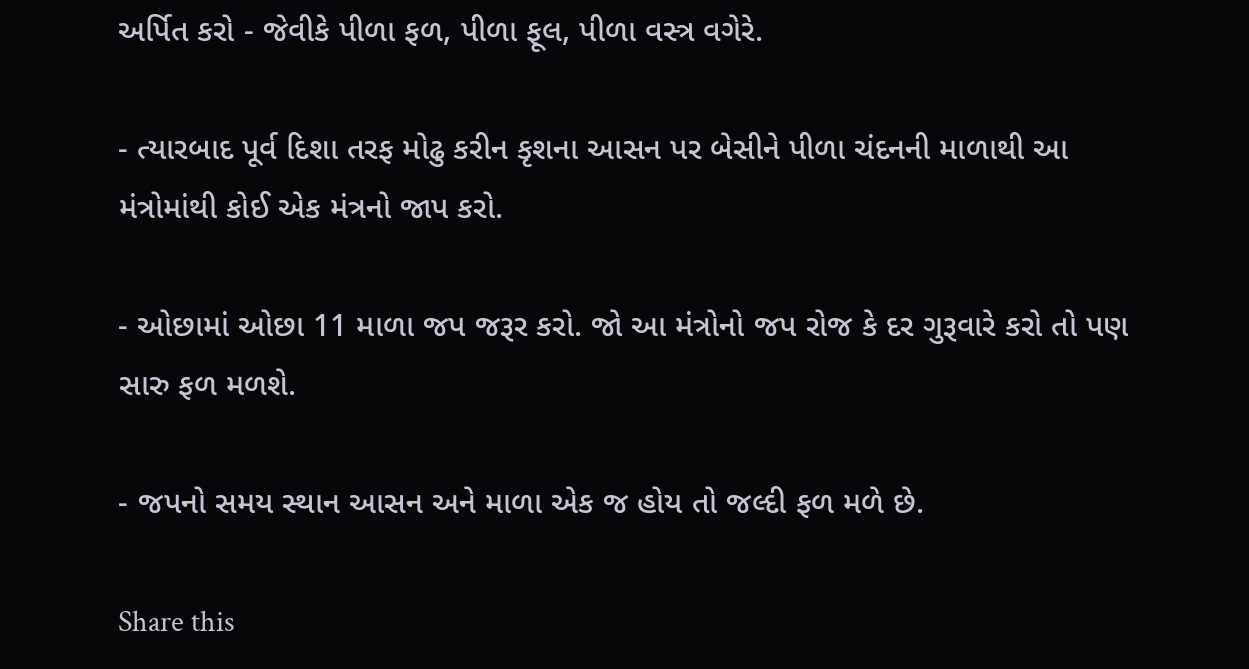અર્પિત કરો - જેવીકે પીળા ફળ, પીળા ફૂલ, પીળા વસ્ત્ર વગેરે.

- ત્યારબાદ પૂર્વ દિશા તરફ મોઢુ કરીન કૃશના આસન પર બેસીને પીળા ચંદનની માળાથી આ મંત્રોમાંથી કોઈ એક મંત્રનો જાપ કરો.

- ઓછામાં ઓછા 11 માળા જપ જરૂર કરો. જો આ મંત્રોનો જપ રોજ કે દર ગુરૂવારે કરો તો પણ સારુ ફળ મળશે.

- જપનો સમય સ્થાન આસન અને માળા એક જ હોય તો જલ્દી ફળ મળે છે.

Share this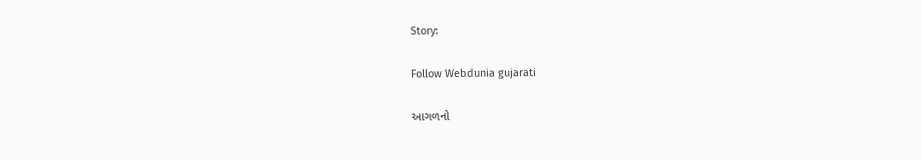Story:

Follow Webdunia gujarati

આગળનો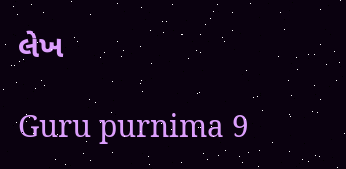લેખ

Guru purnima 9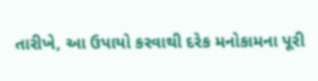તારીખે, આ ઉપાયો કરવાથી દરેક મનોકામના પૂરી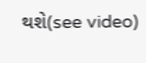થશે(see video)